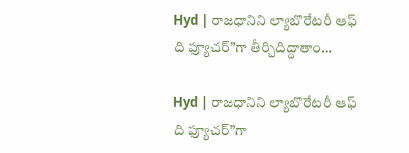Hyd | రాజధానిని ల్యాబొరేటరీ ఆఫ్ ది ఫ్యూచర్”గా తీర్చిదిద్దాతాం…

Hyd | రాజధానిని ల్యాబొరేటరీ ఆఫ్ ది ఫ్యూచర్”గా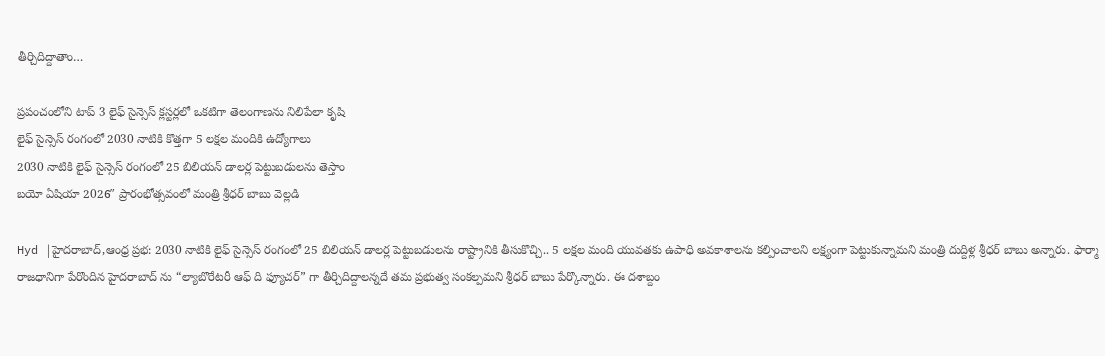తీర్చిదిద్దాతాం…

ప్రపంచంలోని టాప్ 3 లైఫ్ సైన్సెస్ క్లస్టర్లలో ఒకటిగా తెలంగాణను నిలిపేలా కృషి
లైఫ్ సైన్సెస్ రంగంలో 2030 నాటికి కొత్తగా 5 లక్షల మందికి ఉద్యోగాలు
2030 నాటికి లైఫ్ సైన్సెస్ రంగంలో 25 బిలియన్ డాలర్ల పెట్టుబడులను తెస్తాం
బయో ఏషియా 2026″ ప్రారంభోత్సవంలో మంత్రి శ్రీధర్ బాబు వెల్లడి

Hyd |హైదరాబాద్,ఆంధ్ర ప్రభ: 2030 నాటికి లైఫ్ సైన్సెస్ రంగంలో 25 బిలియన్ డాలర్ల పెట్టుబడులను రాష్ట్రానికి తీసుకొచ్చి.. 5 లక్షల మంది యువతకు ఉపాధి అవకాశాలను కల్పించాలని లక్ష్యంగా పెట్టుకున్నామని మంత్రి దుద్దిళ్ల శ్రీధర్ బాబు అన్నారు. ఫార్మా రాజధానిగా పేరొందిన హైదరాబాద్ ను “ల్యాబొరేటరీ ఆఫ్ ది ఫ్యూచర్” గా తీర్చిదిద్దాలన్నదే తమ ప్రభుత్వ సంకల్పమని శ్రీధర్ బాబు పేర్కొన్నారు. ఈ దశాబ్దం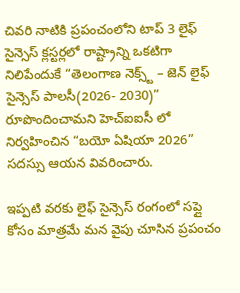చివరి నాటికి ప్రపంచంలోని టాప్ 3 లైఫ్ సైన్సెస్ క్లస్టర్లలో రాష్ట్రాన్ని ఒకటిగా నిలిపేందుకే “తెలంగాణ నెక్స్ట్ – జెన్ లైఫ్ సైన్సెస్ పాలసీ(2026- 2030)” రూపొందించామని హెచ్ఐఐసీ లో నిర్వహించిన “బయో ఏషియా 2026” సదస్సు ఆయన వివరించారు.

ఇప్పటి వరకు లైఫ్ సైన్సెస్ రంగంలో సప్లై కోసం మాత్రమే మన వైపు చూసిన ప్రపంచం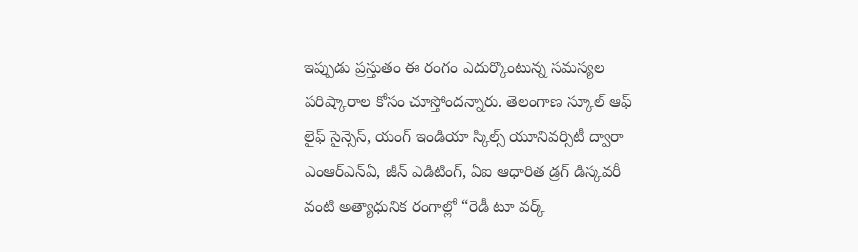ఇప్పుడు ప్రస్తుతం ఈ రంగం ఎదుర్కొంటున్న సమస్యల పరిష్కారాల కోసం చూస్తోందన్నారు. తెలంగాణ స్కూల్ ఆఫ్ లైఫ్ సైన్సెస్, యంగ్ ఇండియా స్కిల్స్ యూనివర్సిటీ ద్వారా ఎంఆర్ఎన్ఏ, జీన్ ఎడిటింగ్, ఏఐ ఆధారిత డ్రగ్ డిస్కవరీ వంటి అత్యాధునిక రంగాల్లో “రెడీ టూ వర్క్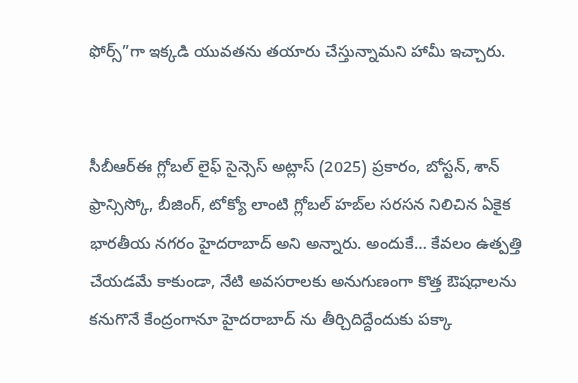ఫోర్స్”గా ఇక్కడి యువతను తయారు చేస్తున్నామని హామీ ఇచ్చారు.


సీబీఆర్ఈ గ్లోబల్ లైఫ్ సైన్సెస్ అట్లాస్ (2025) ప్రకారం, బోస్టన్, శాన్ ఫ్రాన్సిస్కో, బీజింగ్, టోక్యో లాంటి గ్లోబల్ హబ్‌ల సరసన నిలిచిన ఏకైక భారతీయ నగరం హైదరాబాద్ అని అన్నారు. అందుకే… కేవలం ఉత్పత్తి చేయడమే కాకుండా, నేటి అవసరాలకు అనుగుణంగా కొత్త ఔషధాలను కనుగొనే కేంద్రంగానూ హైదరాబాద్ ను తీర్చిదిద్దేందుకు పక్కా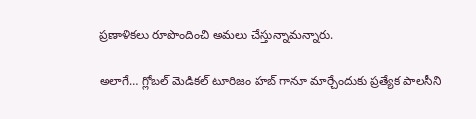ప్రణాళికలు రూపొందించి అమలు చేస్తున్నామన్నారు.

అలాగే… గ్లోబల్ మెడికల్ టూరిజం హబ్ గానూ మార్చేందుకు ప్రత్యేక పాలసీని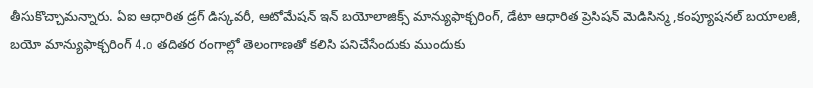తీసుకొచ్చామన్నారు. ఏఐ ఆధారిత డ్రగ్ డిస్కవరీ, ఆటోమేషన్ ఇన్ బయోలాజిక్స్ మాన్యుఫాక్చరింగ్, డేటా ఆధారిత ప్రెసిషన్ మెడిసిన్మ ,కంప్యూషనల్ బయాలజీ, బయో మాన్యుఫాక్చరింగ్ 4.o తదితర రంగాల్లో తెలంగాణతో కలిసి పనిచేసేందుకు ముందుకు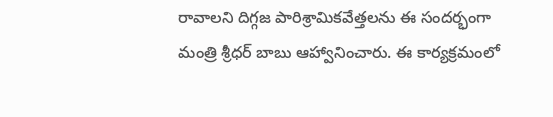రావాలని దిగ్గజ పారిశ్రామికవేత్తలను ఈ సందర్భంగా మంత్రి శ్రీధర్ బాబు ఆహ్వానించారు. ఈ కార్యక్రమంలో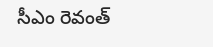సీఎం రెవంత్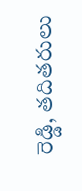రెడ్డి, తదితరులు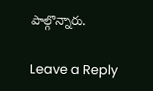పాల్గొన్నారు.

Leave a Reply